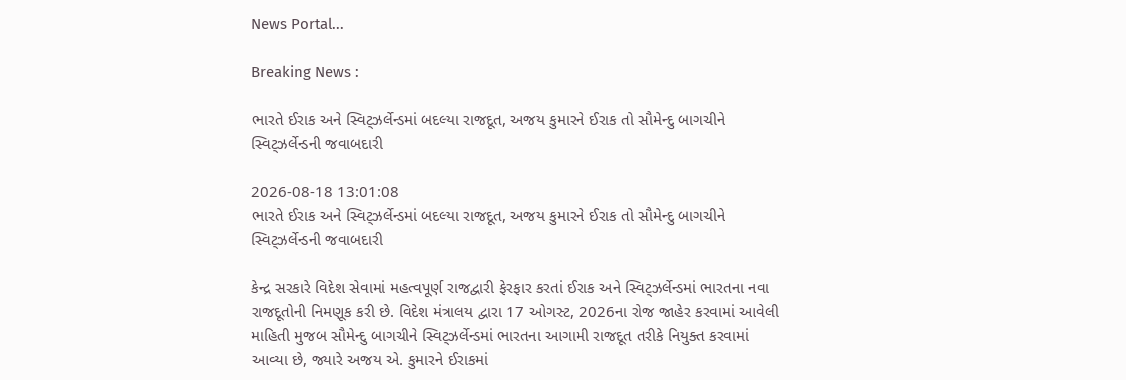News Portal...

Breaking News :

ભારતે ઈરાક અને સ્વિટ્ઝર્લેન્ડમાં બદલ્યા રાજદૂત, અજય કુમારને ઈરાક તો સૌમેન્દુ બાગચીને સ્વિટ્ઝર્લેન્ડની જવાબદારી

2026-08-18 13:01:08
ભારતે ઈરાક અને સ્વિટ્ઝર્લેન્ડમાં બદલ્યા રાજદૂત, અજય કુમારને ઈરાક તો સૌમેન્દુ બાગચીને સ્વિટ્ઝર્લેન્ડની જવાબદારી

કેન્દ્ર સરકારે વિદેશ સેવામાં મહત્વપૂર્ણ રાજદ્વારી ફેરફાર કરતાં ઈરાક અને સ્વિટ્ઝર્લેન્ડમાં ભારતના નવા રાજદૂતોની નિમણૂક કરી છે. વિદેશ મંત્રાલય દ્વારા 17 ઓગસ્ટ, 2026ના રોજ જાહેર કરવામાં આવેલી માહિતી મુજબ સૌમેન્દુ બાગચીને સ્વિટ્ઝર્લેન્ડમાં ભારતના આગામી રાજદૂત તરીકે નિયુક્ત કરવામાં આવ્યા છે, જ્યારે અજય એ. કુમારને ઈરાકમાં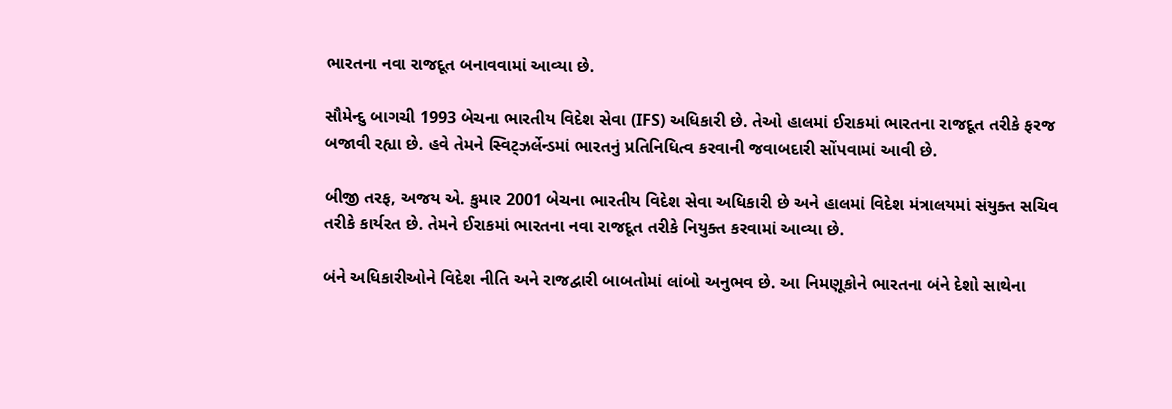ભારતના નવા રાજદૂત બનાવવામાં આવ્યા છે.

સૌમેન્દુ બાગચી 1993 બેચના ભારતીય વિદેશ સેવા (IFS) અધિકારી છે. તેઓ હાલમાં ઈરાકમાં ભારતના રાજદૂત તરીકે ફરજ બજાવી રહ્યા છે. હવે તેમને સ્વિટ્ઝર્લેન્ડમાં ભારતનું પ્રતિનિધિત્વ કરવાની જવાબદારી સોંપવામાં આવી છે.

બીજી તરફ, અજય એ. કુમાર 2001 બેચના ભારતીય વિદેશ સેવા અધિકારી છે અને હાલમાં વિદેશ મંત્રાલયમાં સંયુક્ત સચિવ તરીકે કાર્યરત છે. તેમને ઈરાકમાં ભારતના નવા રાજદૂત તરીકે નિયુક્ત કરવામાં આવ્યા છે.

બંને અધિકારીઓને વિદેશ નીતિ અને રાજદ્વારી બાબતોમાં લાંબો અનુભવ છે. આ નિમણૂકોને ભારતના બંને દેશો સાથેના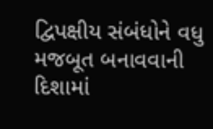દ્વિપક્ષીય સંબંધોને વધુ મજબૂત બનાવવાની દિશામાં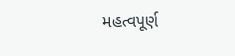મહત્વપૂર્ણ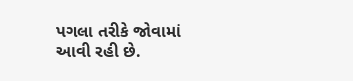પગલા તરીકે જોવામાં આવી રહી છે.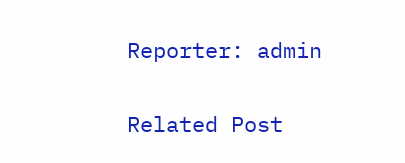Reporter: admin

Related Post